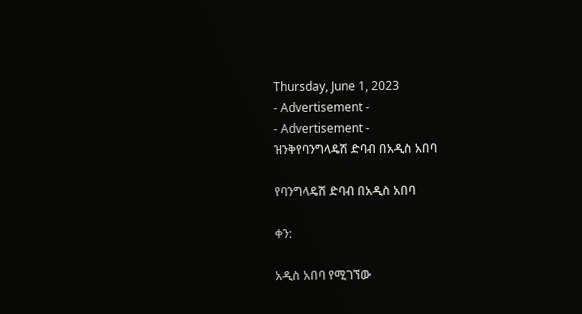Thursday, June 1, 2023
- Advertisement -
- Advertisement -
ዝንቅየባንግላዴሽ ድባብ በአዲስ አበባ

የባንግላዴሽ ድባብ በአዲስ አበባ

ቀን:

አዲስ አበባ የሚገኘው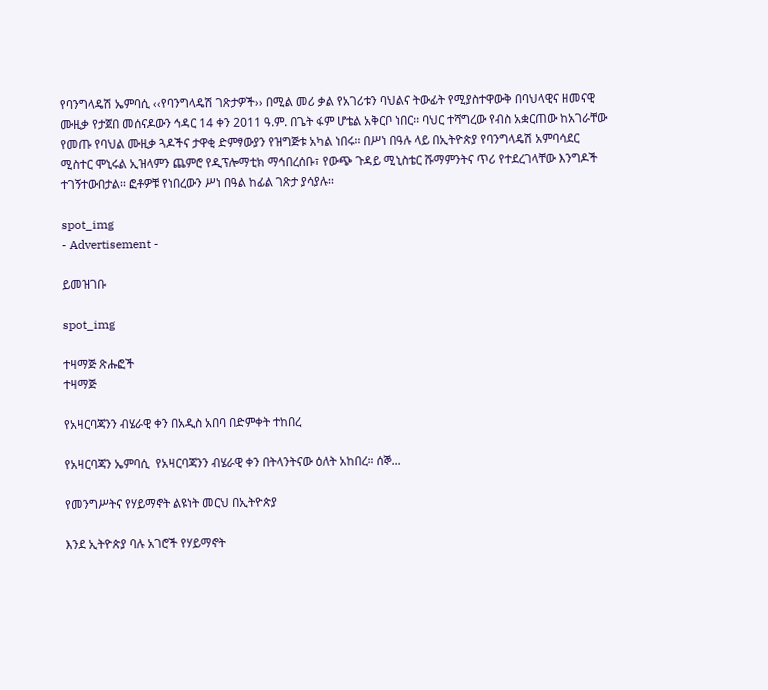የባንግላዴሽ ኤምባሲ ‹‹የባንግላዴሽ ገጽታዎች›› በሚል መሪ ቃል የአገሪቱን ባህልና ትውፊት የሚያስተዋውቅ በባህላዊና ዘመናዊ ሙዚቃ የታጀበ መሰናዶውን ኅዳር 14 ቀን 2011 ዓ.ም. በጌት ፋም ሆቴል አቅርቦ ነበር፡፡ ባህር ተሻግረው የብስ አቋርጠው ከአገራቸው የመጡ የባህል ሙዚቃ ጓዶችና ታዋቂ ድምፃውያን የዝግጅቱ አካል ነበሩ፡፡ በሥነ በዓሉ ላይ በኢትዮጵያ የባንግላዴሽ አምባሳደር ሚስተር ሞኒሩል ኢዝላምን ጨምሮ የዲፕሎማቲክ ማኅበረሰቡ፣ የውጭ ጉዳይ ሚኒስቴር ሹማምንትና ጥሪ የተደረገላቸው እንግዶች ተገኝተውበታል፡፡ ፎቶዎቹ የነበረውን ሥነ በዓል ከፊል ገጽታ ያሳያሉ፡፡

spot_img
- Advertisement -

ይመዝገቡ

spot_img

ተዛማጅ ጽሑፎች
ተዛማጅ

የአዛርባጃንን ብሄራዊ ቀን በአዲስ አበባ በድምቀት ተከበረ

የአዛርባጃን ኤምባሲ  የአዛርባጃንን ብሄራዊ ቀን በትላንትናው ዕለት አከበረ። ሰኞ...

የመንግሥትና የሃይማኖት ልዩነት መርህ በኢትዮጵያ

እንደ ኢትዮጵያ ባሉ አገሮች የሃይማኖት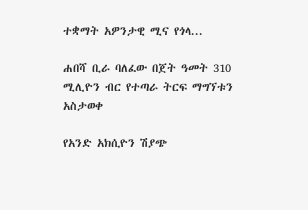ተቋማት አዎንታዊ ሚና የጎላ...

ሐበሻ ቢራ ባለፈው በጀት ዓመት 310 ሚሊዮን ብር የተጣራ ትርፍ ማግኘቱን አስታወቀ

የአንድ አክሲዮን ሽያጭ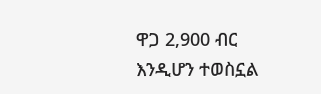ዋጋ 2,900 ብር እንዲሆን ተወስኗል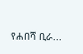የሐበሻ ቢራ...